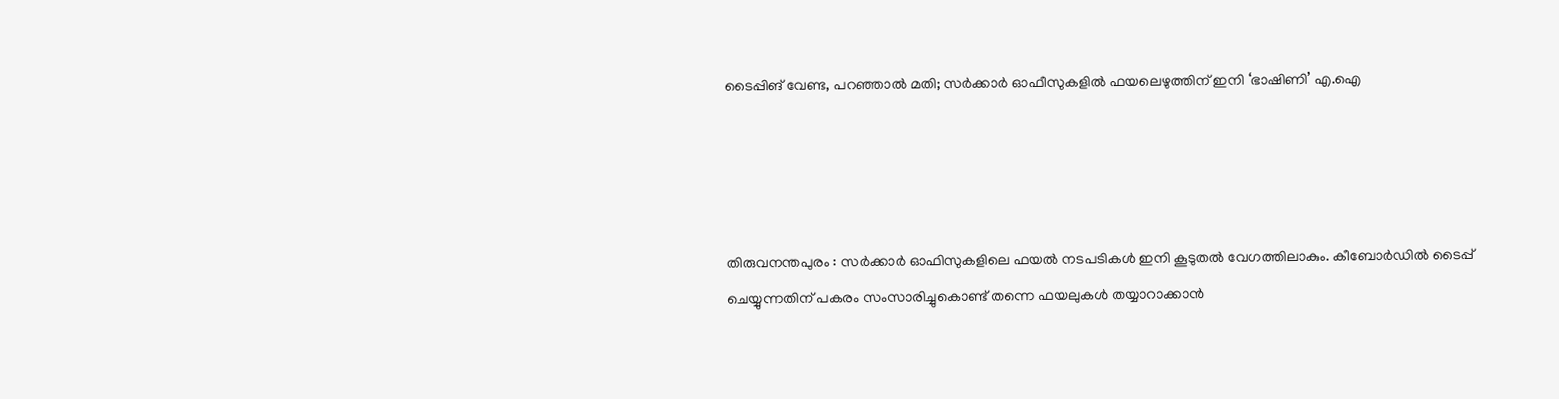ടൈപ്പിങ് വേണ്ട, പറഞ്ഞാൽ മതി; സർക്കാർ ഓഫീസുകളിൽ ഫയലെഴുത്തിന് ഇനി ‘ഭാഷിണി’ എ.ഐ




തിരുവനന്തപുരം : സർക്കാർ ഓഫിസുകളിലെ ഫയൽ നടപടികൾ ഇനി കൂടുതൽ വേഗത്തിലാകും. കീബോർഡിൽ ടൈപ്പ് ചെയ്യുന്നതിന് പകരം സംസാരിച്ചുകൊണ്ട് തന്നെ ഫയലുകൾ തയ്യാറാക്കാൻ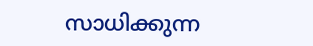സാധിക്കുന്ന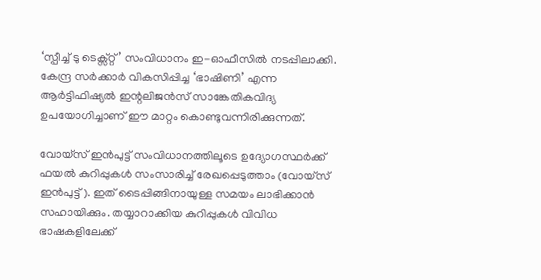‘സ്പീച്ച് ടു ടെക്സ്റ്റ്’ സംവിധാനം ഇ-ഓഫീസിൽ നടപ്പിലാക്കി. കേന്ദ്ര സർക്കാർ വികസിപ്പിച്ച ‘ഭാഷിണി’ എന്ന ആർട്ടിഫിഷ്യൽ ഇന്റലിജൻസ് സാങ്കേതികവിദ്യ ഉപയോഗിച്ചാണ് ഈ മാറ്റം കൊണ്ടുവന്നിരിക്കുന്നത്.

വോയ്‌സ് ഇൻപുട്ട് സംവിധാനത്തിലൂടെ ഉദ്യോഗസ്ഥർക്ക് ഫയൽ കുറിപ്പുകൾ സംസാരിച്ച് രേഖപ്പെടുത്താം (വോയ്സ് ഇൻപുട്ട്). ഇത് ടൈപ്പിങ്ങിനായുള്ള സമയം ലാഭിക്കാൻ സഹായിക്കും. തയ്യാറാക്കിയ കുറിപ്പുകൾ വിവിധ ഭാഷകളിലേക്ക്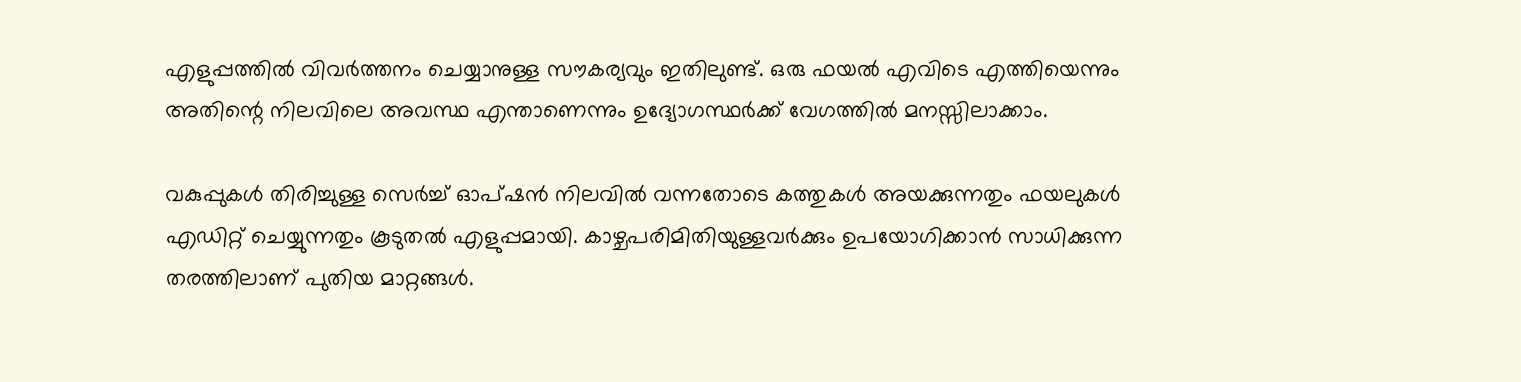എളുപ്പത്തിൽ വിവർത്തനം ചെയ്യാനുള്ള സൗകര്യവും ഇതിലുണ്ട്. ഒരു ഫയൽ എവിടെ എത്തിയെന്നും അതിന്റെ നിലവിലെ അവസ്ഥ എന്താണെന്നും ഉദ്യോഗസ്ഥർക്ക് വേഗത്തിൽ മനസ്സിലാക്കാം.

വകുപ്പുകൾ തിരിച്ചുള്ള സെർച്ച് ഓപ്ഷൻ നിലവിൽ വന്നതോടെ കത്തുകൾ അയക്കുന്നതും ഫയലുകൾ എഡിറ്റ് ചെയ്യുന്നതും കൂടുതൽ എളുപ്പമായി. കാഴ്ചപരിമിതിയുള്ളവർക്കും ഉപയോഗിക്കാൻ സാധിക്കുന്ന തരത്തിലാണ് പുതിയ മാറ്റങ്ങൾ.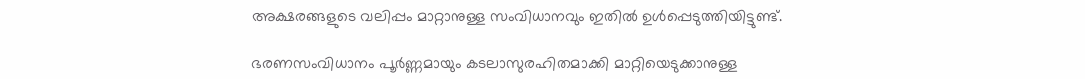അക്ഷരങ്ങളുടെ വലിപ്പം മാറ്റാനുള്ള സംവിധാനവും ഇതിൽ ഉൾപ്പെടുത്തിയിട്ടുണ്ട്.

ഭരണസംവിധാനം പൂർണ്ണമായും കടലാസുരഹിതമാക്കി മാറ്റിയെടുക്കാനുള്ള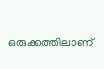ഒരുക്കത്തിലാണ്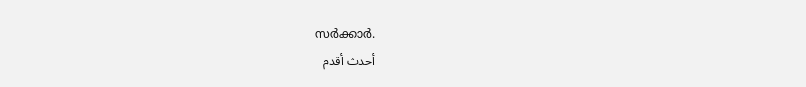സർക്കാർ.
أحدث أقدم